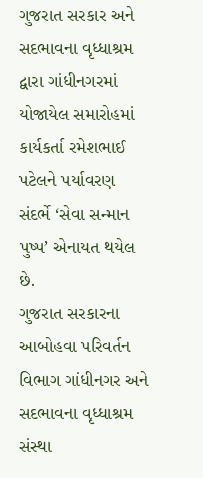ગુજરાત સરકાર અને સદભાવના વૃધ્ધાશ્રમ દ્વારા ગાંધીનગરમાં યોજાયેલ સમારોહમાં કાર્યકર્તા રમેશભાઈ પટેલને પર્યાવરણ સંદર્ભે ‘સેવા સન્માન પુષ્પ’ એનાયત થયેલ છે.
ગુજરાત સરકારના આબોહવા પરિવર્તન વિભાગ ગાંધીનગર અને સદભાવના વૃધ્ધાશ્રમ સંસ્થા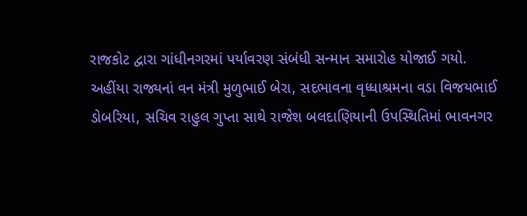રાજકોટ દ્વારા ગાંધીનગરમાં પર્યાવરણ સંબંધી સન્માન સમારોહ યોજાઈ ગયો. અહીંયા રાજ્યનાં વન મંત્રી મુળુભાઈ બેરા, સદભાવના વૃધ્ધાશ્રમના વડા વિજયભાઈ ડોબરિયા, સચિવ રાહુલ ગુપ્તા સાથે રાજેશ બલદાણિયાની ઉપસ્થિતિમાં ભાવનગર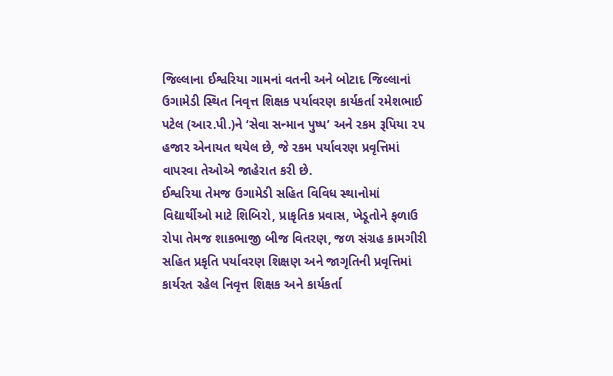જિલ્લાના ઈશ્વરિયા ગામનાં વતની અને બોટાદ જિલ્લાનાં ઉગામેડી સ્થિત નિવૃત્ત શિક્ષક પર્યાવરણ કાર્યકર્તા રમેશભાઈ પટેલ (આર.પી.)ને ‘સેવા સન્માન પુષ્પ’ અને રકમ રૂપિયા ૨૫ હજાર એનાયત થયેલ છે, જે રકમ પર્યાવરણ પ્રવૃત્તિમાં વાપરવા તેઓએ જાહેરાત કરી છે.
ઈશ્વરિયા તેમજ ઉગામેડી સહિત વિવિધ સ્થાનોમાં વિદ્યાર્થીઓ માટે શિબિરો, પ્રાકૃતિક પ્રવાસ, ખેડૂતોને ફળાઉ રોપા તેમજ શાકભાજી બીજ વિતરણ, જળ સંગ્રહ કામગીરી સહિત પ્રકૃતિ પર્યાવરણ શિક્ષણ અને જાગૃતિની પ્રવૃત્તિમાં કાર્યરત રહેલ નિવૃત્ત શિક્ષક અને કાર્યકર્તા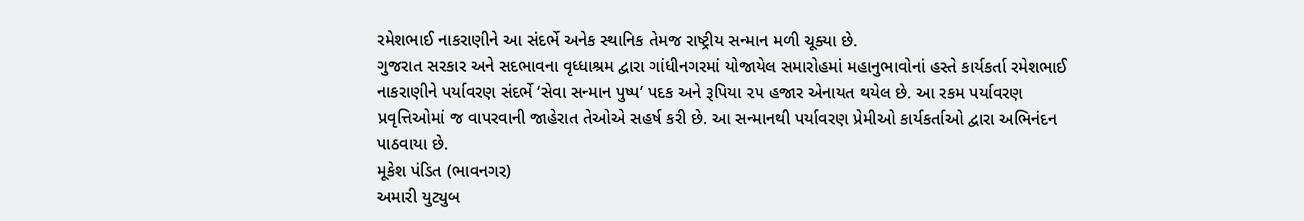રમેશભાઈ નાકરાણીને આ સંદર્ભે અનેક સ્થાનિક તેમજ રાષ્ટ્રીય સન્માન મળી ચૂક્યા છે.
ગુજરાત સરકાર અને સદભાવના વૃધ્ધાશ્રમ દ્વારા ગાંધીનગરમાં યોજાયેલ સમારોહમાં મહાનુભાવોનાં હસ્તે કાર્યકર્તા રમેશભાઈ નાકરાણીને પર્યાવરણ સંદર્ભે ‘સેવા સન્માન પુષ્પ’ પદક અને રૂપિયા ૨૫ હજાર એનાયત થયેલ છે. આ રકમ પર્યાવરણ પ્રવૃત્તિઓમાં જ વાપરવાની જાહેરાત તેઓએ સહર્ષ કરી છે. આ સન્માનથી પર્યાવરણ પ્રેમીઓ કાર્યકર્તાઓ દ્વારા અભિનંદન પાઠવાયા છે.
મૂકેશ પંડિત (ભાવનગર)
અમારી યુટ્યુબ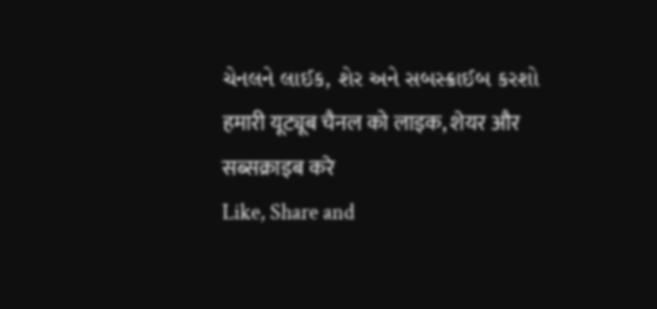ચેનલને લાઈક, શેર અને સબસ્ક્રાઈબ કરશો
हमारी यूट्यूब चैनल को लाइक, शेयर और सब्सक्राइब करे
Like, Share and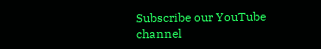Subscribe our YouTube channel